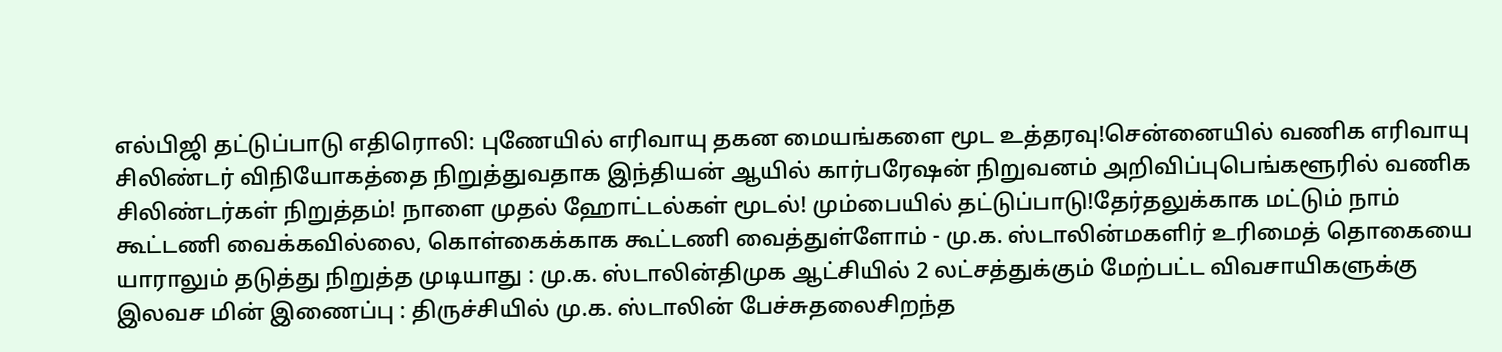எல்பிஜி தட்டுப்பாடு எதிரொலி: புணேயில் எரிவாயு தகன மையங்களை மூட உத்தரவு!சென்னையில் வணிக எரிவாயு சிலிண்டர் விநியோகத்தை நிறுத்துவதாக இந்தியன் ஆயில் கார்பரேஷன் நிறுவனம் அறிவிப்புபெங்களூரில் வணிக சிலிண்டர்கள் நிறுத்தம்! நாளை முதல் ஹோட்டல்கள் மூடல்! மும்பையில் தட்டுப்பாடு!தேர்தலுக்காக மட்டும் நாம் கூட்டணி வைக்கவில்லை, கொள்கைக்காக கூட்டணி வைத்துள்ளோம் - மு.க. ஸ்டாலின்மகளிர் உரிமைத் தொகையை யாராலும் தடுத்து நிறுத்த முடியாது : மு.க. ஸ்டாலின்திமுக ஆட்சியில் 2 லட்சத்துக்கும் மேற்பட்ட விவசாயிகளுக்கு இலவச மின் இணைப்பு : திருச்சியில் மு.க. ஸ்டாலின் பேச்சுதலைசிறந்த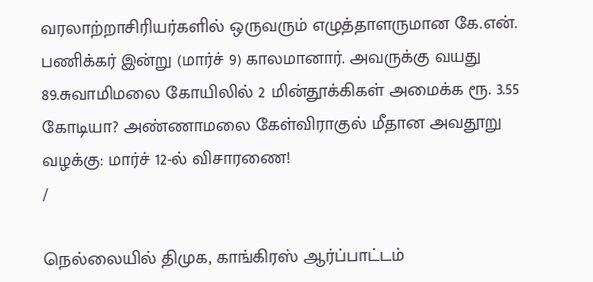வரலாற்றாசிரியர்களில் ஒருவரும் எழுத்தாளருமான கே.என். பணிக்கர் இன்று (மார்ச் 9) காலமானார். அவருக்கு வயது 89.சுவாமிமலை கோயிலில் 2 மின்தூக்கிகள் அமைக்க ரூ. 3.55 கோடியா? அண்ணாமலை கேள்விராகுல் மீதான அவதூறு வழக்கு: மார்ச் 12-ல் விசாரணை!
/

நெல்லையில் திமுக, காங்கிரஸ் ஆர்ப்பாட்டம்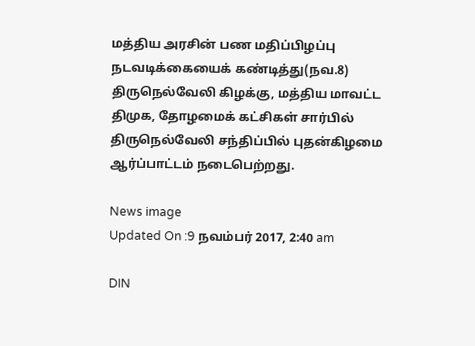மத்திய அரசின் பண மதிப்பிழப்பு நடவடிக்கையைக் கண்டித்து(நவ.8) திருநெல்வேலி கிழக்கு, மத்திய மாவட்ட திமுக, தோழமைக் கட்சிகள் சார்பில் திருநெல்வேலி சந்திப்பில் புதன்கிழமை ஆர்ப்பாட்டம் நடைபெற்றது.

News image
Updated On :9 நவம்பர் 2017, 2:40 am

DIN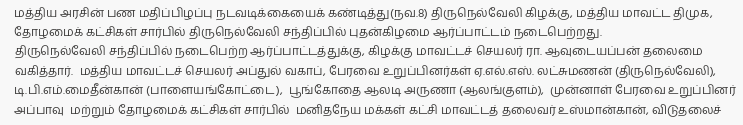மத்திய அரசின் பண மதிப்பிழப்பு நடவடிக்கையைக் கண்டித்து(நவ.8) திருநெல்வேலி கிழக்கு, மத்திய மாவட்ட திமுக, தோழமைக் கட்சிகள் சார்பில் திருநெல்வேலி சந்திப்பில் புதன்கிழமை ஆர்ப்பாட்டம் நடைபெற்றது.
திருநெல்வேலி சந்திப்பில் நடைபெற்ற ஆர்ப்பாட்டத்துக்கு, கிழக்கு மாவட்டச் செயலர் ரா. ஆவுடையப்பன் தலைமை வகித்தார்.  மத்திய மாவட்டச் செயலர் அப்துல் வகாப், பேரவை உறுப்பினர்கள் ஏ.எல்.எஸ். லட்சுமணன் (திருநெல்வேலி), டி.பி.எம்.மைதீன்கான் (பாளையங்கோட்டை),  பூங்கோதை ஆலடி அருணா (ஆலங்குளம்),  முன்னாள் பேரவை உறுப்பினர் அப்பாவு  மற்றும் தோழமைக் கட்சிகள் சார்பில்  மனிதநேய மக்கள் கட்சி மாவட்டத் தலைவர் உஸ்மான்கான், விடுதலைச்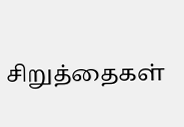சிறுத்தைகள்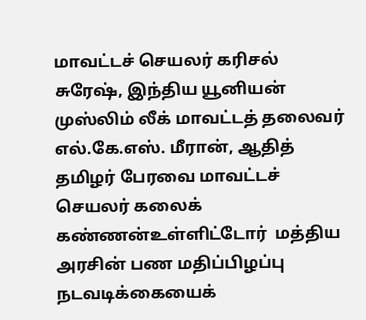மாவட்டச் செயலர் கரிசல் சுரேஷ், இந்திய யூனியன் முஸ்லிம் லீக் மாவட்டத் தலைவர் எல்.கே.எஸ். மீரான், ஆதித் தமிழர் பேரவை மாவட்டச் செயலர் கலைக் கண்ணன்உள்ளிட்டோர்  மத்திய அரசின் பண மதிப்பிழப்பு நடவடிக்கையைக்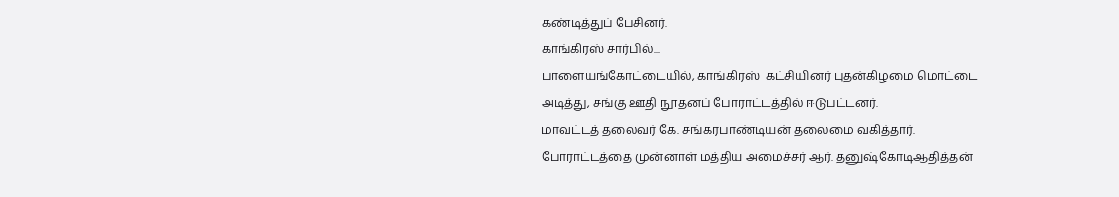கண்டித்துப் பேசினர்.
காங்கிரஸ் சார்பில்...
பாளையங்கோட்டையில், காங்கிரஸ்  கட்சியினர் புதன்கிழமை மொட்டை அடித்து, சங்கு ஊதி நூதனப் போராட்டத்தில் ஈடுபட்டனர்.
மாவட்டத் தலைவர் கே. சங்கரபாண்டியன் தலைமை வகித்தார்.
போராட்டத்தை முன்னாள் மத்திய அமைச்சர் ஆர். தனுஷ்கோடிஆதித்தன்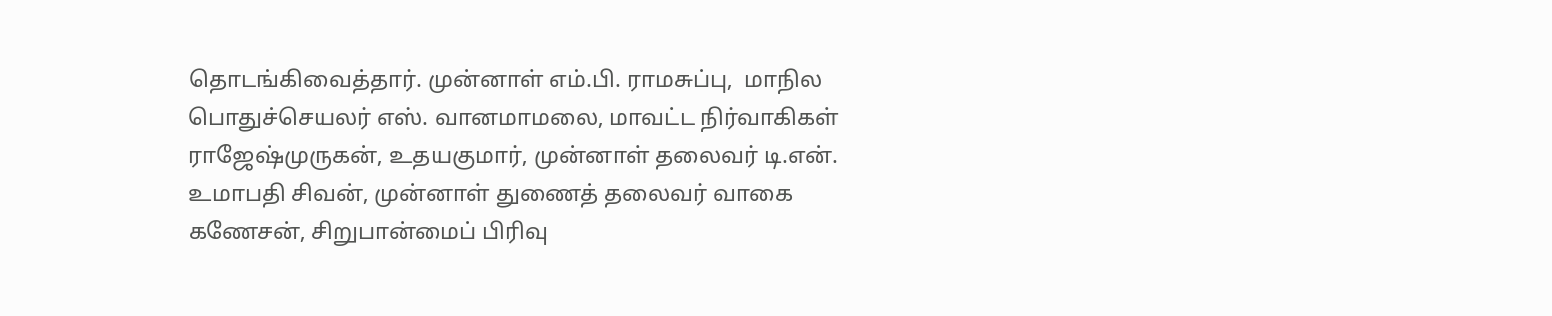தொடங்கிவைத்தார். முன்னாள் எம்.பி. ராமசுப்பு,  மாநில பொதுச்செயலர் எஸ். வானமாமலை, மாவட்ட நிர்வாகிகள் ராஜேஷ்முருகன், உதயகுமார், முன்னாள் தலைவர் டி.என். உமாபதி சிவன், முன்னாள் துணைத் தலைவர் வாகை கணேசன், சிறுபான்மைப் பிரிவு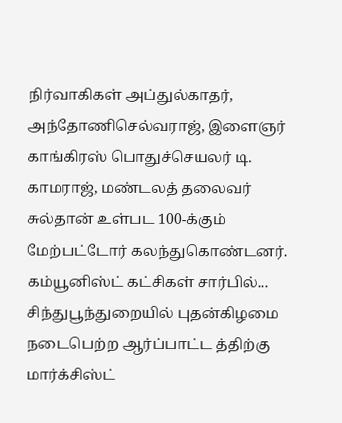நிர்வாகிகள் அப்துல்காதர், அந்தோணிசெல்வராஜ், இளைஞர் காங்கிரஸ் பொதுச்செயலர் டி. காமராஜ், மண்டலத் தலைவர் சுல்தான் உள்பட 100-க்கும் மேற்பட்டோர் கலந்துகொண்டனர்.
கம்யூனிஸ்ட் கட்சிகள் சார்பில்...
சிந்துபூந்துறையில் புதன்கிழமை நடைபெற்ற ஆர்ப்பாட்ட த்திற்கு மார்க்சிஸ்ட்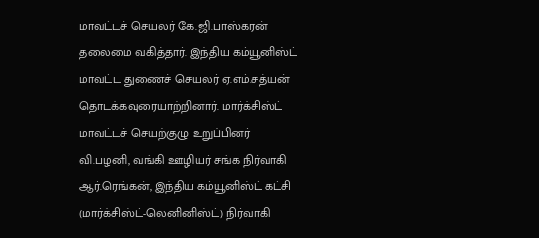மாவட்டச் செயலர் கே.ஜி.பாஸ்கரன் தலைமை வகித்தார். இந்திய கம்யூனிஸ்ட் மாவட்ட துணைச் செயலர் ஏ.எம்.சத்யன் தொடக்கவுரையாற்றினார். மார்க்சிஸ்ட்  மாவட்டச் செயற்குழு உறுப்பினர் வி.பழனி, வங்கி ஊழியர் சங்க நிர்வாகி ஆர்.ரெங்கன், இந்திய கம்யூனிஸ்ட் கட்சி (மார்க்சிஸ்ட்-லெனினிஸ்ட்) நிர்வாகி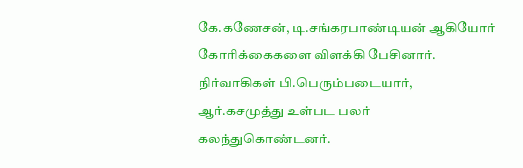கே.கணேசன், டி.சங்கரபாண்டியன் ஆகியோர் கோரிக்கைகளை விளக்கி பேசினார். நிர்வாகிகள் பி.பெரும்படையார், ஆர்.கசமுத்து உள்பட பலர் கலந்துகொண்டனர்.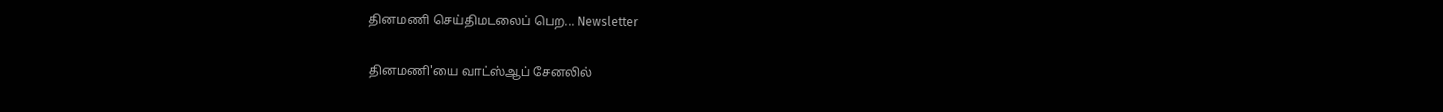தினமணி செய்திமடலைப் பெற... Newsletter

தினமணி'யை வாட்ஸ்ஆப் சேனலில்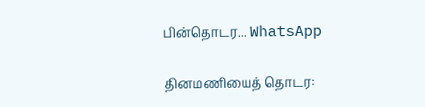பின்தொடர... WhatsApp

தினமணியைத் தொடர: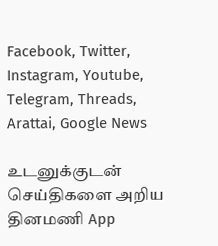Facebook, Twitter, Instagram, Youtube, Telegram, Threads, Arattai, Google News

உடனுக்குடன் செய்திகளை அறிய தினமணி App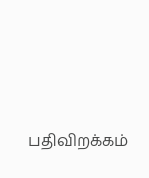பதிவிறக்கம்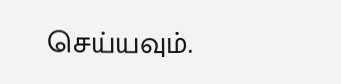செய்யவும்.